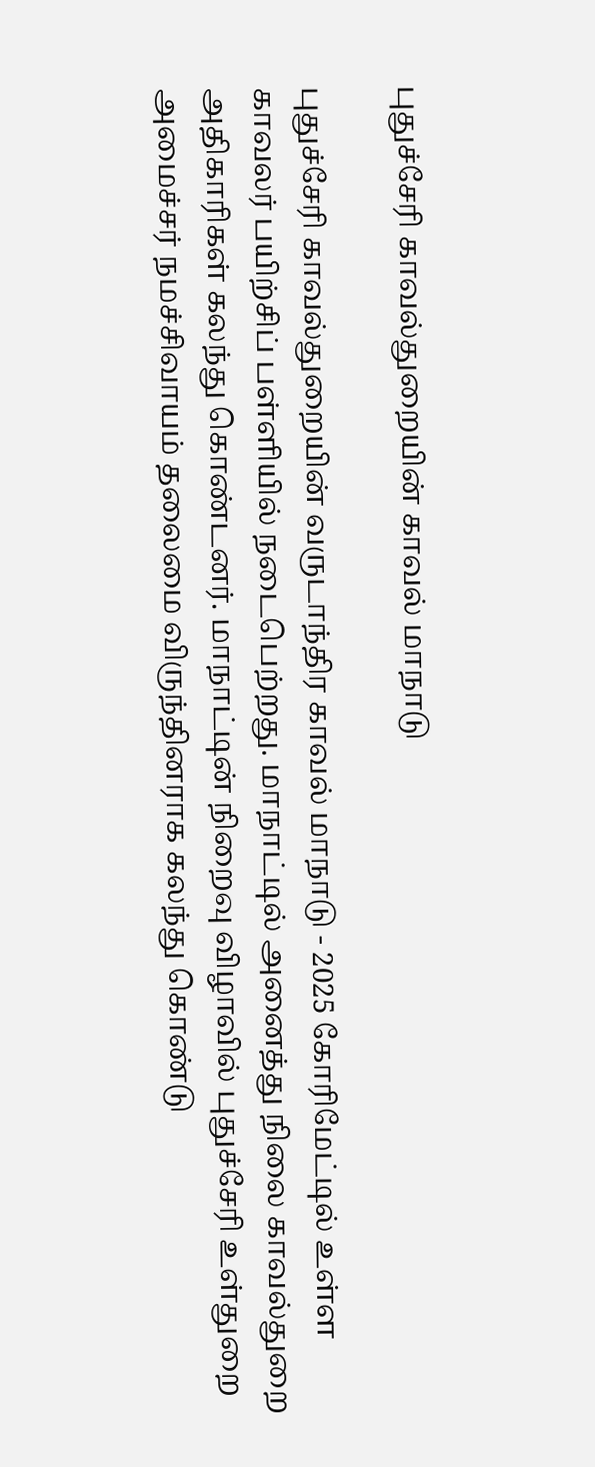புதுச்சேரி காவல்துறையின் காவல் மாநாடு

புதுச்சேரி காவல்துறையின் வருடாந்திர காவல் மாநாடு - 2025 கோரிமேட்டில் உள்ள காவலர் பயிற்சிப் பள்ளியில் நடைபெற்றது. மாநாட்டில் அனைத்து நிலை காவல்துறை அதிகாரிகள் கலந்து கொண்டனர். மாநாட்டின் நிறைவு விழாவில் புதுச்சேரி உள்துறை அமைச்சர் நமச்சிவாயம் தலைமை விருந்தினராக கலந்து கொண்டு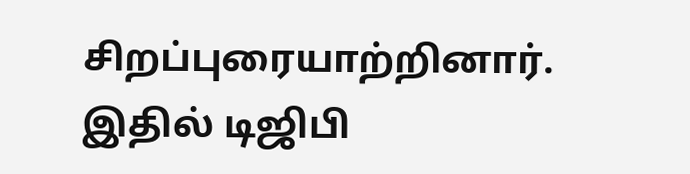சிறப்புரையாற்றினார். இதில் டிஜிபி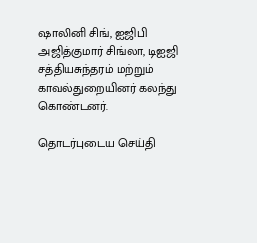ஷாலினி சிங், ஐஜிபி அஜித்குமார் சிங்லா, டிஐஜி சத்தியசுந்தரம் மற்றும் காவல்துறையினர் கலந்து கொண்டனர்.

தொடர்புடைய செய்தி